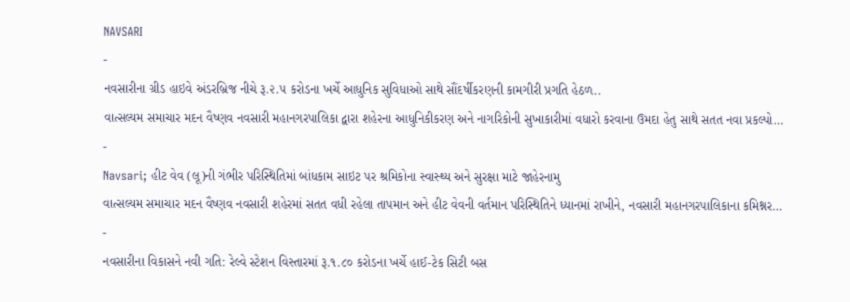NAVSARI
-
નવસારીના ગ્રીડ હાઇવે અંડરબ્રિજ નીચે રૂ.૨.૫ કરોડના ખર્ચે આધુનિક સુવિધાઓ સાથે સૌંદર્ષીકરણની કામગીરી પ્રગતિ હેઠળ..
વાત્સલ્યમ સમાચાર મદન વૈષ્ણવ નવસારી મહાનગરપાલિકા દ્વારા શહેરના આધુનિકીકરણ અને નાગરિકોની સુખાકારીમાં વધારો કરવાના ઉમદા હેતુ સાથે સતત નવા પ્રકલ્પો…
-
Navsari; હીટ વેવ (લૂ)ની ગંભીર પરિસ્થિતિમાં બાંધકામ સાઇટ પર શ્રમિકોના સ્વાસ્થ્ય અને સુરક્ષા માટે જાહેરનામુ
વાત્સલ્યમ સમાચાર મદન વૈષ્ણવ નવસારી શહેરમાં સતત વધી રહેલા તાપમાન અને હીટ વેવની વર્તમાન પરિસ્થિતિને ધ્યાનમાં રાખીને, નવસારી મહાનગરપાલિકાના કમિશ્નર…
-
નવસારીના વિકાસને નવી ગતિ: રેલ્વે સ્ટેશન વિસ્તારમાં રૂ.૧.૮૦ કરોડના ખર્ચે હાઈ-ટેક સિટી બસ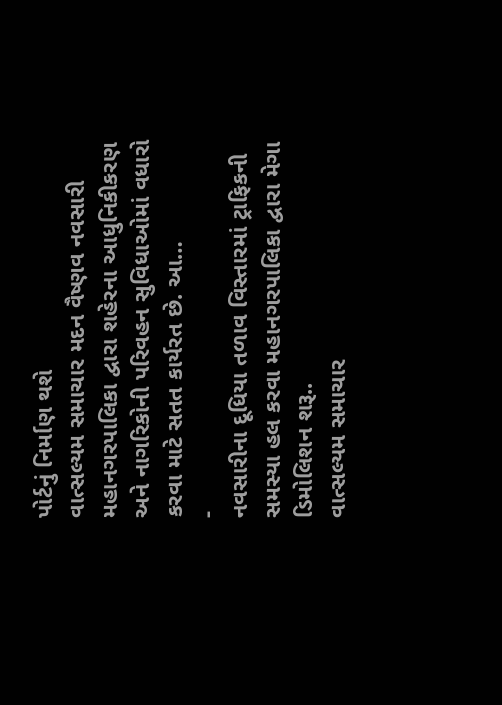પોર્ટનું નિર્માણ થશે
વાત્સલ્યમ સમાચાર મદન વૈષ્ણવ નવસારી મહાનગરપાલિકા દ્વારા શહેરના આધુનિકીકરણ અને નાગરિકોની પરિવહન સુવિધાઓમાં વધારો કરવા માટે સતત કાર્યરત છે. આ…
-
નવસારીના દૂધિયા તળાવ વિસ્તારમાં ટ્રાફિકની સમસ્યા હલ કરવા મહાનગરપાલિકા દ્વારા મેગા ડિમોલિશન શરૂ..
વાત્સલ્યમ સમાચાર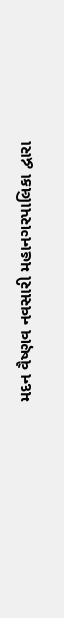મદન વૈષ્ણવ નવસારી મહાનગરપાલિકા દ્વારા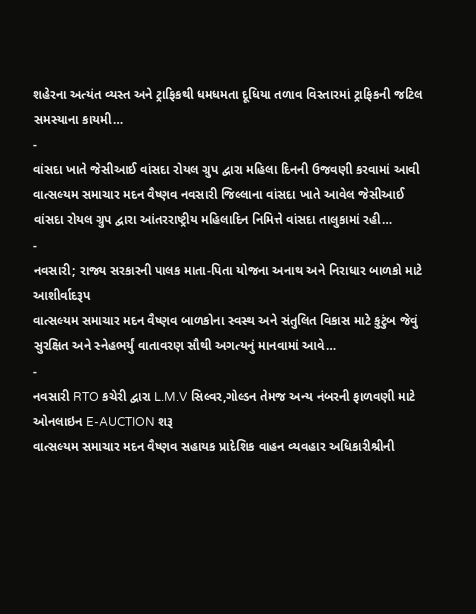શહેરના અત્યંત વ્યસ્ત અને ટ્રાફિકથી ધમધમતા દૂધિયા તળાવ વિસ્તારમાં ટ્રાફિકની જટિલ સમસ્યાના કાયમી…
-
વાંસદા ખાતે જેસીઆઈ વાંસદા રોયલ ગ્રુપ દ્વારા મહિલા દિનની ઉજવણી કરવામાં આવી
વાત્સલ્યમ સમાચાર મદન વૈષ્ણવ નવસારી જિલ્લાના વાંસદા ખાતે આવેલ જેસીઆઈ વાંસદા રોયલ ગ્રુપ દ્વારા આંતરરાષ્ટ્રીય મહિલાદિન નિમિત્તે વાંસદા તાલુકામાં રહી…
-
નવસારી; રાજ્ય સરકારની પાલક માતા-પિતા યોજના અનાથ અને નિરાધાર બાળકો માટે આશીર્વાદરૂપ
વાત્સલ્યમ સમાચાર મદન વૈષ્ણવ બાળકોના સ્વસ્થ અને સંતુલિત વિકાસ માટે કુટુંબ જેવું સુરક્ષિત અને સ્નેહભર્યું વાતાવરણ સૌથી અગત્યનું માનવામાં આવે…
-
નવસારી RTO કચેરી દ્વારા L.M.V સિલ્વર,ગોલ્ડન તેમજ અન્ય નંબરની ફાળવણી માટે ઓનલાઇન E-AUCTION શરૂ
વાત્સલ્યમ સમાચાર મદન વૈષ્ણવ સહાયક પ્રાદેશિક વાહન વ્યવહાર અધિકારીશ્રીની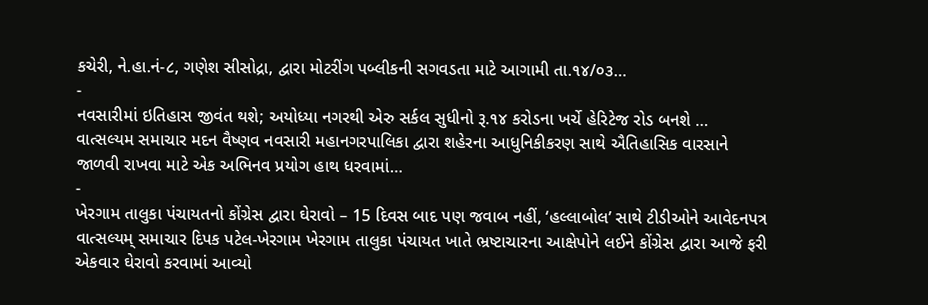કચેરી, ને.હા.નં-૮, ગણેશ સીસોદ્રા, દ્વારા મોટરીંગ પબ્લીકની સગવડતા માટે આગામી તા.૧૪/૦૩…
-
નવસારીમાં ઇતિહાસ જીવંત થશે; અયોધ્યા નગરથી એરુ સર્કલ સુધીનો રૂ.૧૪ કરોડના ખર્ચે હેરિટેજ રોડ બનશે …
વાત્સલ્યમ સમાચાર મદન વૈષ્ણવ નવસારી મહાનગરપાલિકા દ્વારા શહેરના આધુનિકીકરણ સાથે ઐતિહાસિક વારસાને જાળવી રાખવા માટે એક અભિનવ પ્રયોગ હાથ ધરવામાં…
-
ખેરગામ તાલુકા પંચાયતનો કોંગ્રેસ દ્વારા ઘેરાવો – 15 દિવસ બાદ પણ જવાબ નહીં, ‘હલ્લાબોલ’ સાથે ટીડીઓને આવેદનપત્ર
વાત્સલ્યમ્ સમાચાર દિપક પટેલ-ખેરગામ ખેરગામ તાલુકા પંચાયત ખાતે ભ્રષ્ટાચારના આક્ષેપોને લઈને કોંગ્રેસ દ્વારા આજે ફરી એકવાર ઘેરાવો કરવામાં આવ્યો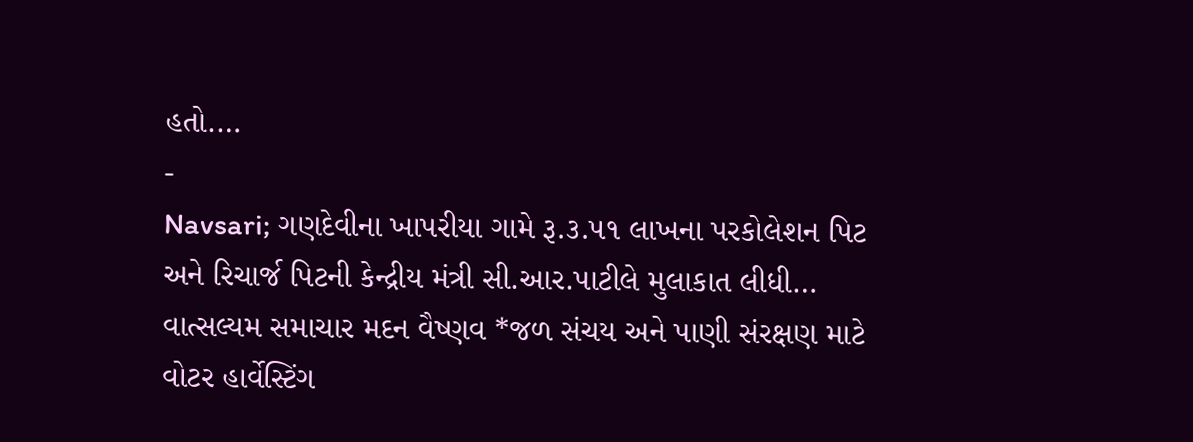હતો.…
-
Navsari; ગણદેવીના ખાપરીયા ગામે રૂ.૩.૫૧ લાખના પરકોલેશન પિટ અને રિચાર્જ પિટની કેન્દ્રીય મંત્રી સી.આર.પાટીલે મુલાકાત લીધી…
વાત્સલ્યમ સમાચાર મદન વૈષ્ણવ *જળ સંચય અને પાણી સંરક્ષણ માટે વોટર હાર્વેસ્ટિંગ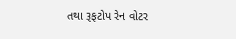તથા રૂફટોપ રેન વોટર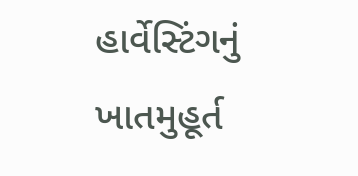હાર્વેસ્ટિંગનું ખાતમુહૂર્ત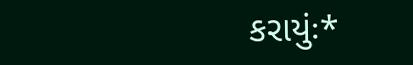કરાયુંઃ*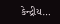કેન્દ્રીય…